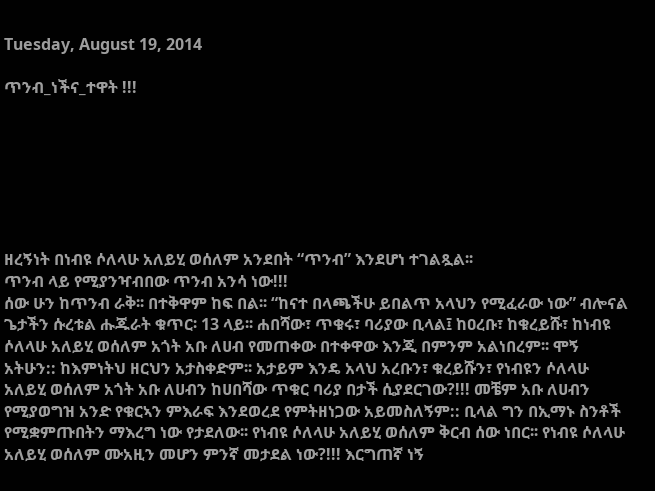Tuesday, August 19, 2014

ጥንብ_ነችና_ተዋት !!!







ዘረኝነት በነብዩ ሶለላሁ አለይሂ ወሰለም አንደበት “ጥንብ” እንደሆነ ተገልጿል፡፡
ጥንብ ላይ የሚያንዣብበው ጥንብ አንሳ ነው!!!
ሰው ሁን ከጥንብ ራቅ፡፡ በተቅዋም ከፍ በል፡፡ “ከናተ በላጫችሁ ይበልጥ አላህን የሚፈራው ነው” ብሎናል ጌታችን ሱረቱል ሑጁራት ቁጥር፡ 13 ላይ፡፡ ሐበሻው፣ ጥቁሩ፣ ባሪያው ቢላል፤ ከዐረቡ፣ ከቁረይሹ፣ ከነብዩ ሶለላሁ አለይሂ ወሰለም አጎት አቡ ለሀብ የመጠቀው በተቀዋው እንጂ በምንም አልነበረም፡፡ ሞኝ አትሁን:: ከእምነትህ ዘርህን አታስቀድም፡፡ አታይም እንዴ አላህ አረቡን፣ ቁረይሹን፣ የነብዩን ሶለላሁ አለይሂ ወሰለም አጎት አቡ ለሀብን ከሀበሻው ጥቁር ባሪያ በታች ሲያደርገው?!!! መቼም አቡ ለሀብን የሚያወግዝ አንድ የቁርኣን ምእራፍ እንደወረደ የምትዘነጋው አይመስለኝም:: ቢላል ግን በኢማኑ ስንቶች የሚቋምጡበትን ማእረግ ነው የታደለው፡፡ የነብዩ ሶለላሁ አለይሂ ወሰለም ቅርብ ሰው ነበር፡፡ የነብዩ ሶለላሁ አለይሂ ወሰለም ሙአዚን መሆን ምንኛ መታደል ነው?!!! እርግጠኛ ነኝ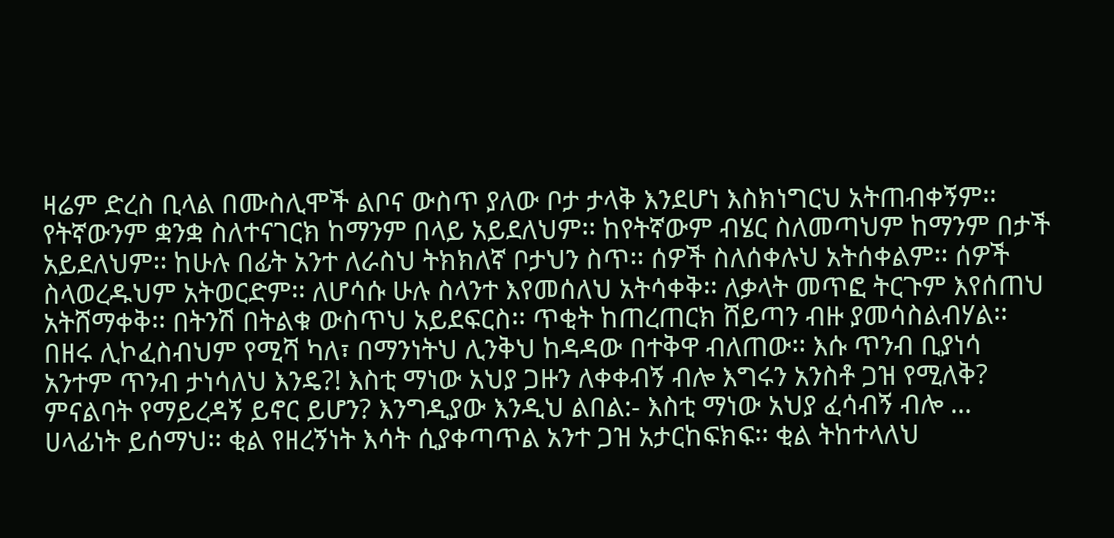ዛሬም ድረስ ቢላል በሙስሊሞች ልቦና ውስጥ ያለው ቦታ ታላቅ እንደሆነ እስክነግርህ አትጠብቀኝም፡፡
የትኛውንም ቋንቋ ስለተናገርክ ከማንም በላይ አይደለህም፡፡ ከየትኛውም ብሄር ስለመጣህም ከማንም በታች አይደለህም፡፡ ከሁሉ በፊት አንተ ለራስህ ትክክለኛ ቦታህን ስጥ፡፡ ሰዎች ስለሰቀሉህ አትሰቀልም፡፡ ሰዎች ስላወረዱህም አትወርድም፡፡ ለሆሳሱ ሁሉ ስላንተ እየመሰለህ አትሳቀቅ፡፡ ለቃላት መጥፎ ትርጉም እየሰጠህ አትሸማቀቅ፡፡ በትንሽ በትልቁ ውስጥህ አይደፍርስ፡፡ ጥቂት ከጠረጠርክ ሸይጣን ብዙ ያመሳስልብሃል፡፡ በዘሩ ሊኮፈስብህም የሚሻ ካለ፣ በማንነትህ ሊንቅህ ከዳዳው በተቅዋ ብለጠው፡፡ እሱ ጥንብ ቢያነሳ አንተም ጥንብ ታነሳለህ እንዴ?! እስቲ ማነው አህያ ጋዙን ለቀቀብኝ ብሎ እግሩን አንስቶ ጋዝ የሚለቅ? ምናልባት የማይረዳኝ ይኖር ይሆን? እንግዲያው እንዲህ ልበል:- እስቲ ማነው አህያ ፈሳብኝ ብሎ …
ሀላፊነት ይሰማህ፡፡ ቂል የዘረኝነት እሳት ሲያቀጣጥል አንተ ጋዝ አታርከፍክፍ፡፡ ቂል ትከተላለህ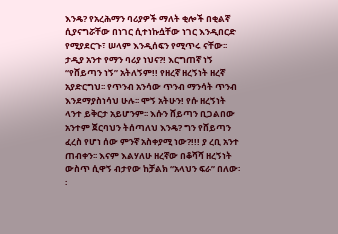እንዴ? የአረሕማን ባሪያዎች ማለት ቂሎች በቂልኛ ሲያናግሯቸው በነገር ሲተነኩሷቸው ነገር እንዲበርድ የሚያደርጉ፣ ሠላም እንዲሰፍን የሚጥሩ ናቸው፡፡ ታዲያ አንተ የማን ባሪያ ነህና?! እርግጠኛ ነኝ “የሸይጣን ነኝ” አትለኝም!! የዘረኛ ዘረኝነት ዘረኛ አያድርግህ፡፡ የጥንብ አንሳው ጥንብ ማንሳት ጥንብ እንደማያስነሳህ ሁሉ፡፡ ሞኝ አትሁን! የሱ ዘረኝነት ላንተ ይቅርታ አይሆንም፡፡ እሱን ሸይጣን ቢጋልበው አንተም ጀርባህን ትሰጣለህ እንዴ? ግን የሸይጣን ፈረስ የሆነ ሰው ምንኛ አስቀያሚ ነው?!!! ያ ረቢ አንተ ጠብቀን፡፡ እናም እልሃለሁ ዘረኛው በቆሻሻ ዘረኝነት ውስጥ ሲዋኝ ብታየው ከቻልክ “አላህን ፍራ” በለው፡፡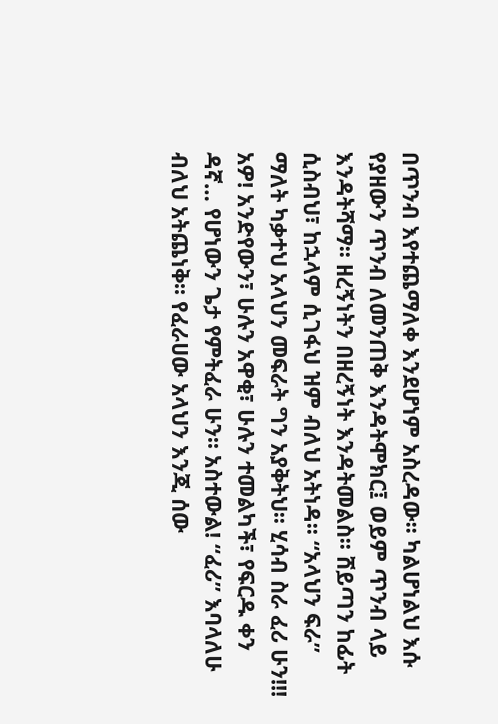በጥንብ እየተጨማለቀ እንደሆነም አስረዳው፡፡ ካልሆነልህ እሱ የያዘውን ጥንብ ለመንጠቅ እንዳትሞክር፤ ወይም ጥንብ ላይ እንዳትሻማ፡፡ ዘረኝነትን በዘረኝነት እንዳትመልስ፡፡ ሸይጣን ከፊት ሲስብህ፣ ከኋላም ሲገፋህ ዝም ብለህ አትነዳ፡፡ “አላህን ፍራ” ማለት ካቃተህ አላህን መፍራት ግን አያቅትህ፡፡ ሂሳብ ስራ ፈሪ ሁን!!! አዎ! አንድየውን፣ ሁሉን አዋቂ፣ ሁሉን ተመልካች፣ የፍርዱ ቀን ዳኛ… የሆነውን ጌታ የምትፈራ ሁን፡፡ አስተውል! “ፈሪ” እባላለሁ ብለህ አትጨነቅ፡፡ የፈራሀው አላህን እንጂ ሰው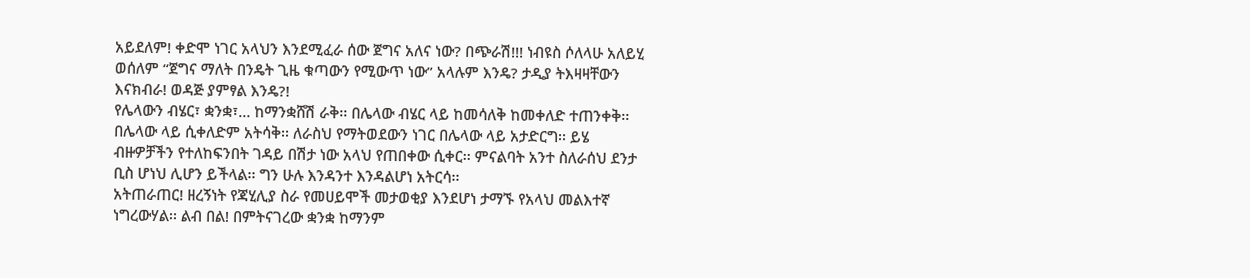አይደለም! ቀድሞ ነገር አላህን እንደሚፈራ ሰው ጀግና አለና ነው? በጭራሽ!!! ነብዩስ ሶለላሁ አለይሂ ወሰለም “ጀግና ማለት በንዴት ጊዜ ቁጣውን የሚውጥ ነው” አላሉም እንዴ? ታዲያ ትእዛዛቸውን እናክብራ! ወዳጅ ያምፃል እንዴ?!
የሌላውን ብሄር፣ ቋንቋ፣… ከማንቋሸሽ ራቅ፡፡ በሌላው ብሄር ላይ ከመሳለቅ ከመቀለድ ተጠንቀቅ፡፡ በሌላው ላይ ሲቀለድም አትሳቅ፡፡ ለራስህ የማትወደውን ነገር በሌላው ላይ አታድርግ፡፡ ይሄ ብዙዎቻችን የተለከፍንበት ገዳይ በሽታ ነው አላህ የጠበቀው ሲቀር፡፡ ምናልባት አንተ ስለራሰህ ደንታ ቢስ ሆነህ ሊሆን ይችላል፡፡ ግን ሁሉ እንዳንተ እንዳልሆነ አትርሳ፡፡
አትጠራጠር! ዘረኝነት የጃሂሊያ ስራ የመሀይሞች መታወቂያ እንደሆነ ታማኙ የአላህ መልእተኛ ነግረውሃል፡፡ ልብ በል! በምትናገረው ቋንቋ ከማንም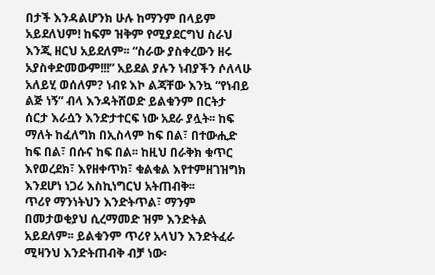በታች እንዳልሆንክ ሁሉ ከማንም በላይም አይደለህም! ከፍም ዝቅም የሚያደርግህ ስራህ እንጂ ዘርህ አይደለም፡፡ “ስራው ያስቀረውን ዘሩ አያስቀድመውም!!!” አይደል ያሉን ነብያችን ሶለላሁ አለይሂ ወሰለም? ነብዩ እኮ ልጃቸው እንኳ “የነብይ ልጅ ነኝ” ብላ እንዳትሸወድ ይልቁንም በርትታ ሰርታ እራሷን እንድታተርፍ ነው አደራ ያሏት፡፡ ከፍ ማለት ከፈለግክ በኢስላም ከፍ በል፣ በተውሒድ ከፍ በል፣ በሱና ከፍ በል፡፡ ከዚህ በራቅክ ቁጥር እየወረደክ፣ እየዘቀጥክ፣ ቁልቁል እየተምዘገዝግክ እንደሆነ ነጋሪ እስኪነግርህ አትጠብቅ፡፡
ጥሪየ ማንነትህን እንድትጥል፣ ማንም በመታወቂያህ ሲረማመድ ዝም እንድትል አይደለም፡፡ ይልቁንም ጥሪየ አላህን እንድትፈራ ሚዛንህ እንድትጠብቅ ብቻ ነው፡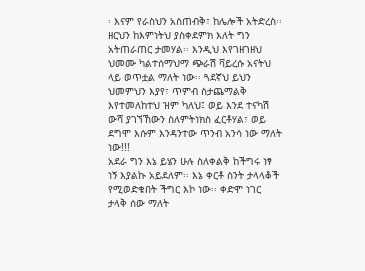፡ እናም የራስህን አስጠብቅ፣ ከሌሎች አትድረስ፡፡ ዘርህን ከእምነትህ ያስቀደምክ እለት ግን አትጠራጠር ታመሃል፡፡ እንዲህ እየገዘገዘህ ህመሙ ካልተሰማህማ ጭራሽ ቫይረሱ አናትህ ላይ ወጥቷል ማለት ነው፡፡ ጓደኛህ ይህን ህመምህን እያየ፣ ጥምብ ስታጨማልቅ እየተመለከተህ ዝም ካለህ፤ ወይ እንደ ተናካሽ ውሻ ያገኘኸውን ስለምትነክስ ፈርቶሃል፣ ወይ ደግሞ እሱም እንዳንተው ጥንብ አንሳ ነው ማለት ነው!!!
አደራ ግን እኔ ይሄን ሁሉ ስለቀልቅ ከችግሩ ነፃ ነኝ እያልኩ አይደለም፡፡ እኔ ቀርቶ ስንት ታላላቆች የሚወድቁበት ችግር እኮ ነው፡፡ ቀድሞ ነገር ታላቅ ሰው ማለት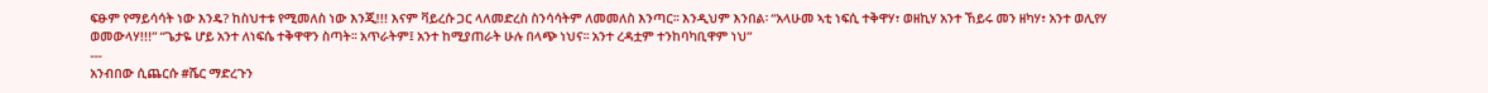ፍፁም የማይሳሳት ነው እንዴ? ከስህተቱ የሚመለስ ነው እንጂ!!! እናም ቫይረሱ ጋር ላለመድረስ ስንሳሳትም ለመመለስ እንጣር፡፡ እንዲህም እንበል፡ “አላሁመ ኣቲ ነፍሲ ተቅዋሃ፣ ወዘኪሃ አንተ ኸይሩ መን ዘካሃ፣ አንተ ወሊየሃ ወመውላሃ!!!” “ጌታዬ ሆይ አንተ ለነፍሴ ተቅዋዋን ስጣት፡፡ አጥራትም፤ አንተ ከሚያጠራት ሁሉ በላጭ ነህና፡፡ አንተ ረዳቷም ተንከባካቢዋም ነህ”
---
አንብበው ሲጨርሱ #ሼር ማድረጉን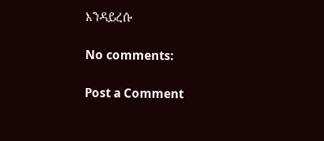እንዳይረሱ

No comments:

Post a Comment